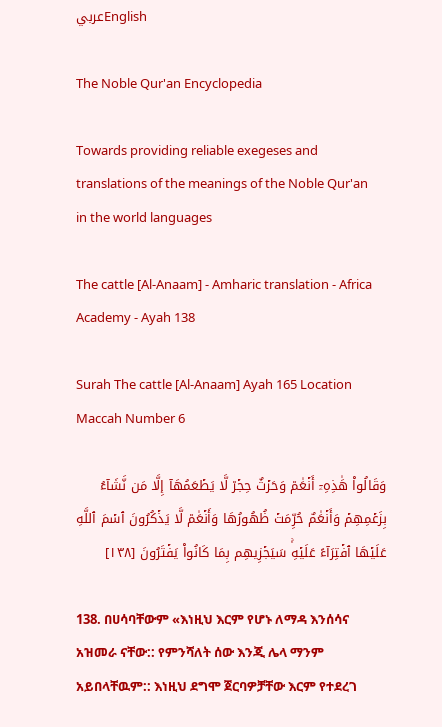عربيEnglish

The Noble Qur'an Encyclopedia

Towards providing reliable exegeses and translations of the meanings of the Noble Qur'an in the world languages

The cattle [Al-Anaam] - Amharic translation - Africa Academy - Ayah 138

Surah The cattle [Al-Anaam] Ayah 165 Location Maccah Number 6

وَقَالُواْ هَٰذِهِۦٓ أَنۡعَٰمٞ وَحَرۡثٌ حِجۡرٞ لَّا يَطۡعَمُهَآ إِلَّا مَن نَّشَآءُ بِزَعۡمِهِمۡ وَأَنۡعَٰمٌ حُرِّمَتۡ ظُهُورُهَا وَأَنۡعَٰمٞ لَّا يَذۡكُرُونَ ٱسۡمَ ٱللَّهِ عَلَيۡهَا ٱفۡتِرَآءً عَلَيۡهِۚ سَيَجۡزِيهِم بِمَا كَانُواْ يَفۡتَرُونَ [١٣٨]

138. በሀሳባቸውም «እነዚህ እርም የሆኑ ለማዳ እንሰሳና አዝመራ ናቸው:: የምንሻለት ሰው እንጂ ሌላ ማንም አይበላቸዉም:: እነዚህ ደግሞ ጀርባዎቻቸው እርም የተደረገ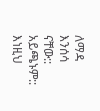ለማዳ እንሰሳ ናቸው:: አይጫኑም:: እነዚህ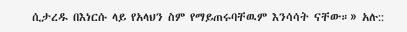ሲታረዱ በእነርሱ ላይ የአላህን ስም የማይጠሩባቸዉም እንሳሳት ናቸው።» አሉ::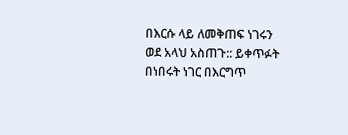በእርሱ ላይ ለመቅጠፍ ነገሩን ወደ አላህ አስጠጉ:: ይቀጥፉት በነበሩት ነገር በእርግጥ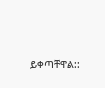ይቀጣቸዋል::